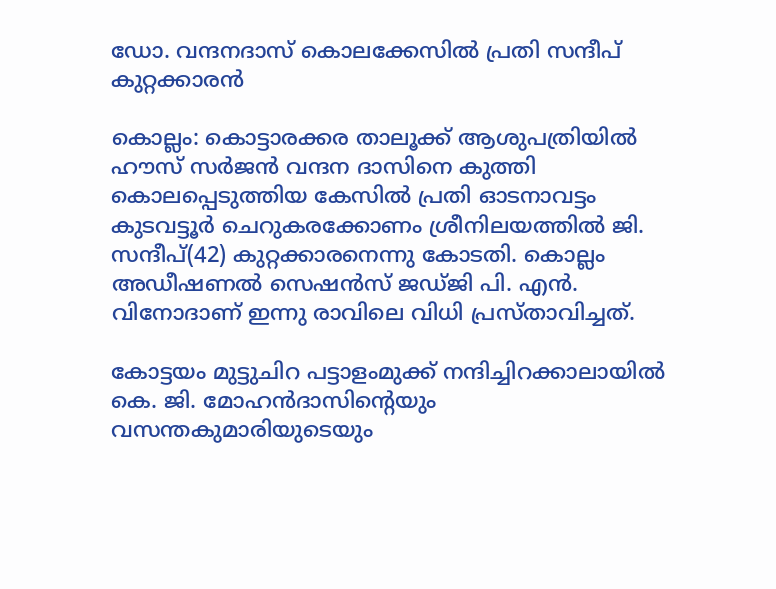ഡോ. വന്ദനദാസ് കൊലക്കേസിൽ പ്രതി സന്ദീപ് കുറ്റക്കാരൻ

കൊല്ലം: കൊട്ടാരക്കര താലൂക്ക് ആശുപത്രിയിൽ ഹൗസ് സർജൻ വന്ദന ദാസിനെ കുത്തി കൊലപ്പെടുത്തിയ കേസിൽ പ്രതി ഓടനാവട്ടം കുടവട്ടൂർ ചെറുകരക്കോണം ശ്രീനിലയത്തിൽ ജി. സന്ദീപ്(42) കുറ്റക്കാരനെന്നു കോടതി. കൊല്ലം അഡീഷണൽ സെഷൻസ് ജഡ്ജി പി. എൻ. വിനോദാണ് ഇന്നു രാവിലെ വിധി പ്രസ്താവിച്ചത്.

കോട്ടയം മുട്ടുചിറ പട്ടാളംമുക്ക് നന്ദിച്ചിറക്കാലായിൽ കെ. ജി. മോഹൻദാസിന്‍റെയും വസന്തകുമാരിയുടെയും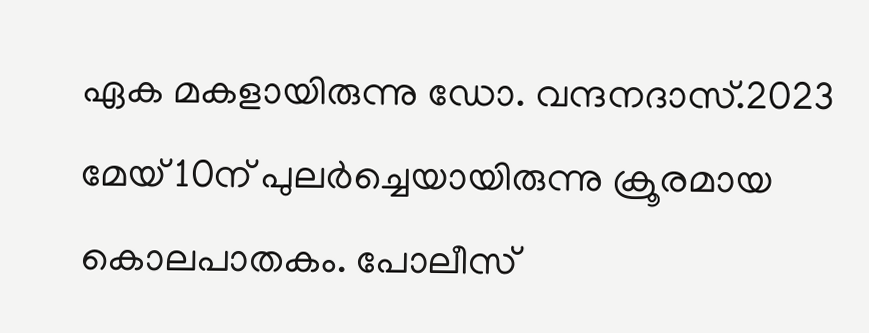ഏക മകളായിരുന്നു ഡോ. വന്ദനദാസ്.2023 മേയ് 10ന് പുലർച്ചെയായിരുന്നു ക്രൂരമായ കൊലപാതകം. പോലീസ്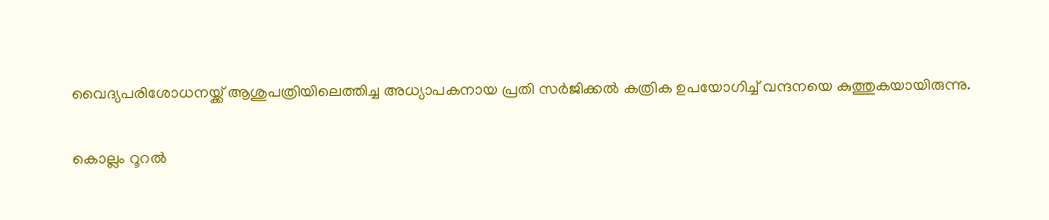വൈദ്യപരിശോധനയ്ക്ക് ആശുപത്രിയിലെത്തിച്ച അധ്യാപകനായ പ്രതി സർജിക്കൽ കത്രിക ഉപയോഗിച്ച് വന്ദനയെ കുത്തുകയായിരുന്നു.

കൊല്ലം റൂറൽ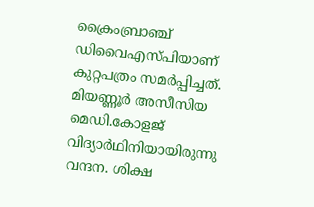ക്രൈംബ്രാഞ്ച് ഡിവൈഎസ്പിയാണ് കുറ്റപത്രം സമർപ്പിച്ചത്. മിയണ്ണൂർ അസീസിയ മെഡി.കോളജ് വിദ്യാർഥിനിയായിരുന്നു വന്ദന. ശിക്ഷ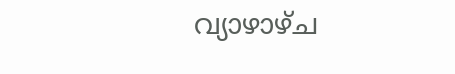വ്യാഴാഴ്ച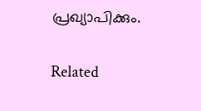പ്രഖ്യാപിക്കും.

Related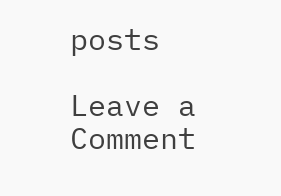posts

Leave a Comment